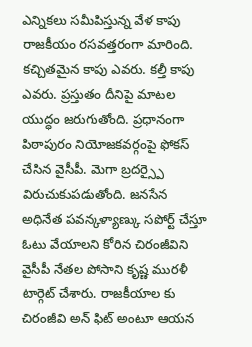ఎన్నికలు సమీపిస్తున్న వేళ కాపు రాజకీయం రసవత్తరంగా మారింది. కచ్చితమైన కాపు ఎవరు. కల్తీ కాపు ఎవరు. ప్రస్తుతం దీనిపై మాటల యుద్ధం జరుగుతోంది. ప్రధానంగా పిఠాపురం నియోజకవర్గంపై ఫోకస్ చేసిన వైసీపీ. మెగా బ్రదర్స్పై విరుచుకుపడుతోంది. జనసేన అధినేత పవన్కళ్యాణ్కు సపోర్ట్ చేస్తూ ఓటు వేయాలని కోరిన చిరంజీవిని వైసీపీ నేతల పోసాని కృష్ణ మురళీ టార్గెట్ చేశారు. రాజకీయాల కు చిరంజీవి అన్ ఫిట్ అంటూ ఆయన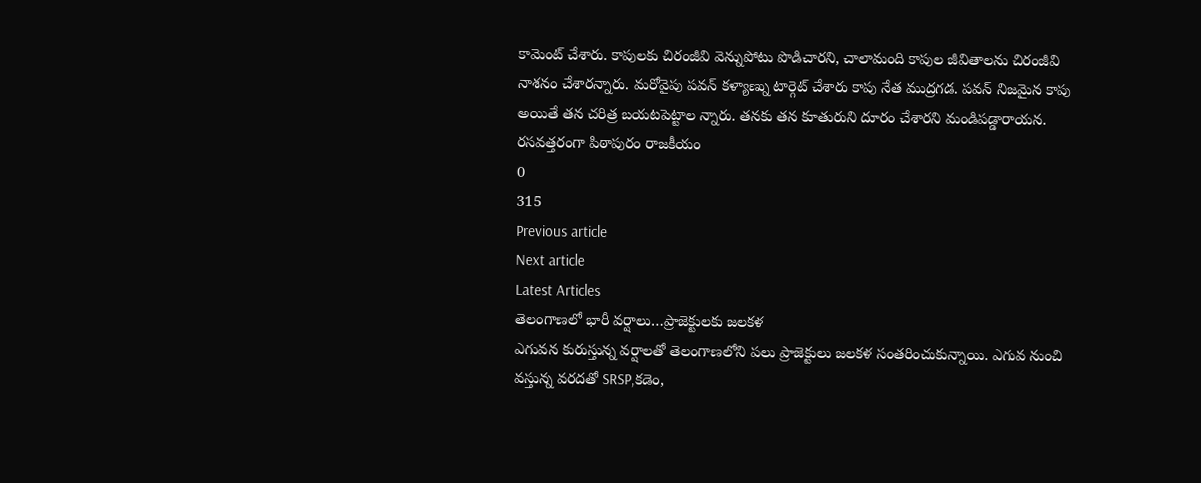కామెంట్ చేశారు. కాపులకు చిరంజీవి వెన్నుపోటు పొడిచారని, చాలామంది కాపుల జీవితాలను చిరంజీవి నాశనం చేశారన్నారు. మరోవైపు పవన్ కళ్యాణ్ను టార్గెట్ చేశారు కాపు నేత ముద్రగడ. పవన్ నిజమైన కాపు అయితే తన చరిత్ర బయటపెట్టాల న్నారు. తనకు తన కూతురుని దూరం చేశారని మండిపడ్డారాయన.
రసవత్తరంగా పిఠాపురం రాజకీయం
0
315
Previous article
Next article
Latest Articles
తెలంగాణలో భారీ వర్షాలు…ప్రాజెక్టులకు జలకళ
ఎగువన కురుస్తున్న వర్షాలతో తెలంగాణలోని పలు ప్రాజెక్టులు జలకళ సంతరించుకున్నాయి. ఎగువ నుంచి వస్తున్న వరదతో SRSP,కడెం,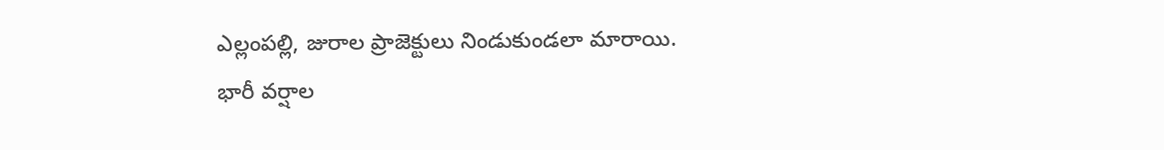ఎల్లంపల్లి, జురాల ప్రాజెక్టులు నిండుకుండలా మారాయి. భారీ వర్షాల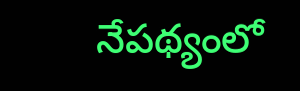నేపథ్యంలో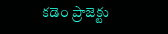కడెం ప్రాజెక్టు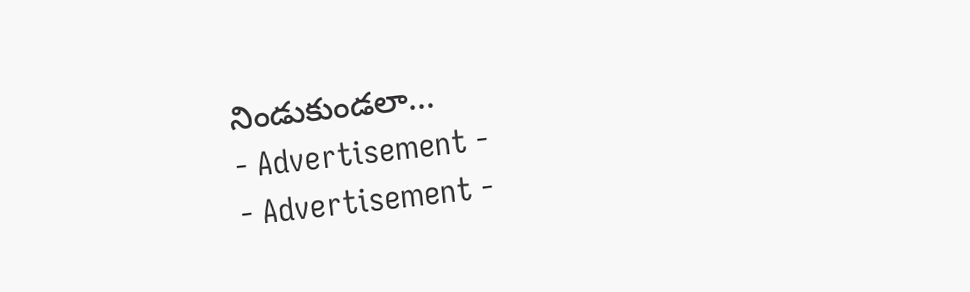నిండుకుండలా...
- Advertisement -
- Advertisement -